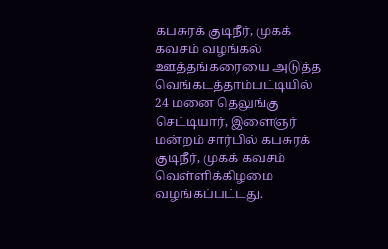கபசுரக் குடிநீர், முகக் கவசம் வழங்கல்
ஊத்தங்கரையை அடுத்த வெங்கடத்தாம்பட்டியில் 24 மனை தெலுங்கு செட்டியார், இளைஞர் மன்றம் சார்பில் கபசுரக் குடிநீர், முகக் கவசம் வெள்ளிக்கிழமை வழங்கப்பட்டது.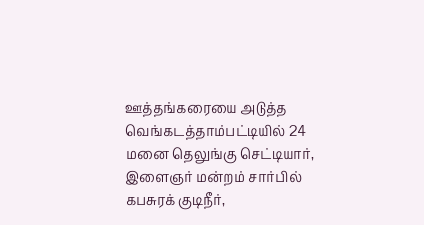ஊத்தங்கரையை அடுத்த வெங்கடத்தாம்பட்டியில் 24 மனை தெலுங்கு செட்டியார், இளைஞர் மன்றம் சார்பில் கபசுரக் குடிநீர்,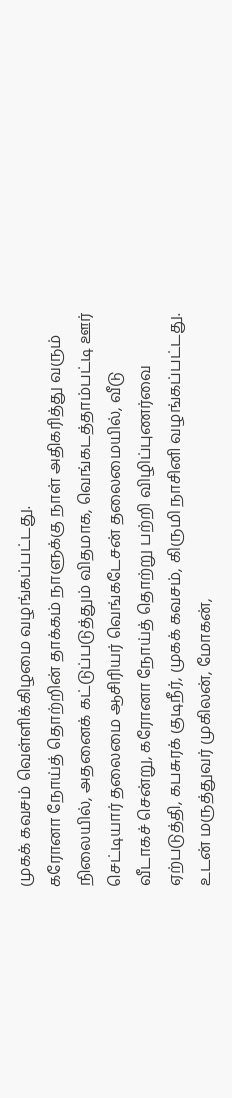முகக் கவசம் வெள்ளிக்கிழமை வழங்கப்பட்டது.
கரோனா நோய்த் தொற்றின் தாக்கம் நாளுக்கு நாள் அதிகரித்து வரும் நிலையில், அதனைக் கட்டுப்படுத்தும் விதமாக, வெங்கடத்தாம்பட்டி ஊர் செட்டியார் தலைமை ஆசிரியர் வெங்கடேசன் தலைமையில், வீடு வீடாகச் சென்று, கரோனா நோய்த் தொற்று பற்றி விழிப்புணர்வை ஏற்படுத்தி, கபசுரக் குடிநீர், முகக் கவசம், கிருமி நாசினி வழங்கப்பட்டது. உடன் மருத்துவர் முகிலன், மோகன்,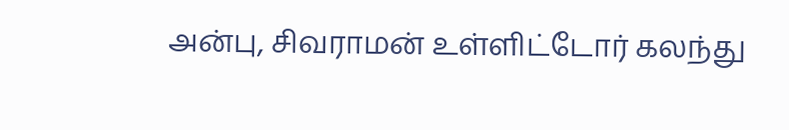அன்பு, சிவராமன் உள்ளிட்டோர் கலந்து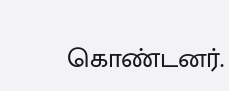கொண்டனர்.